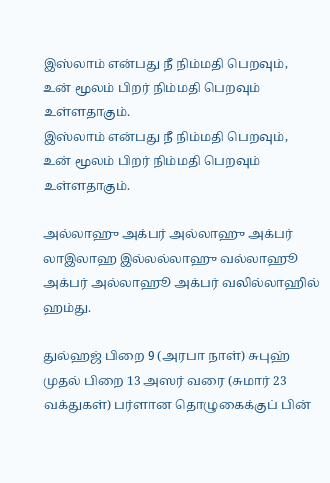இஸ்லாம் என்பது நீ நிம்மதி பெறவும்,
உன் மூலம் பிறர் நிம்மதி பெறவும் உள்ளதாகும்.
இஸ்லாம் என்பது நீ நிம்மதி பெறவும்,
உன் மூலம் பிறர் நிம்மதி பெறவும் உள்ளதாகும்.

அல்லாஹு அக்பர் அல்லாஹு அக்பர் லாஇலாஹ இல்லல்லாஹு வல்லாஹூ அக்பர் அல்லாஹூ அக்பர் வலில்லாஹில் ஹம்து.

துல்ஹஜ் பிறை 9 (அரபா நாள்) சுபுஹ் முதல் பிறை 13 அஸர் வரை (சுமார் 23 வக்துகள்) பர்ளான தொழுகைக்குப் பின்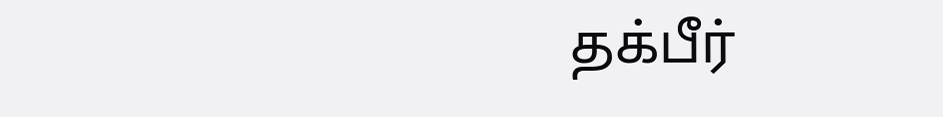தக்பீர்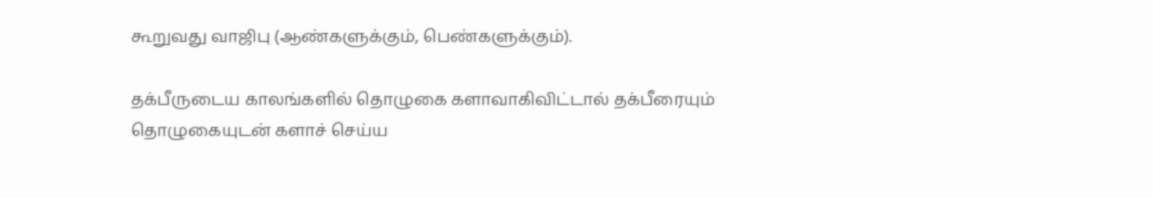கூறுவது வாஜிபு (ஆண்களுக்கும், பெண்களுக்கும்).

தக்பீருடைய காலங்களில் தொழுகை களாவாகிவிட்டால் தக்பீரையும் தொழுகையுடன் களாச் செய்ய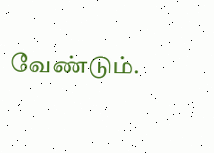வேண்டும்.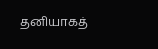தனியாகத்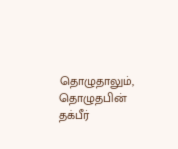தொழுதாலும், தொழுதபின் தக்பீர்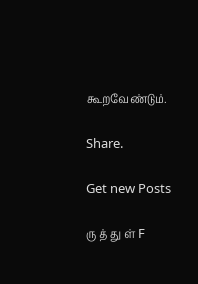கூறவேண்டும்.

Share.

Get new Posts

ரு த் து ள் F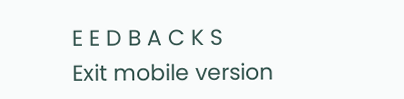E E D B A C K S
Exit mobile version